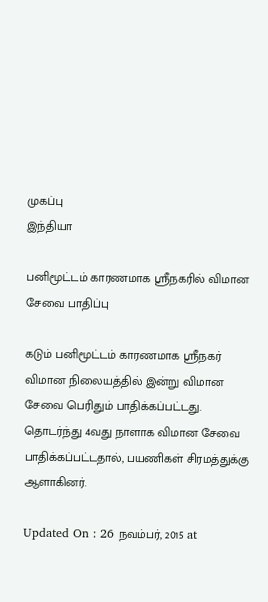முகப்பு
இந்தியா

பனிமூட்டம் காரணமாக ஸ்ரீநகரில் விமான சேவை பாதிப்பு

கடும் பனிமூட்டம் காரணமாக ஸ்ரீநகர் விமான நிலையத்தில் இன்று விமான சேவை பெரிதும் பாதிக்கப்பட்டது. தொடர்ந்து 4வது நாளாக விமான சேவை பாதிக்கப்பட்டதால், பயணிகள் சிரமத்துக்கு ஆளாகினர்.

Updated On : 26 நவம்பர், 2015 at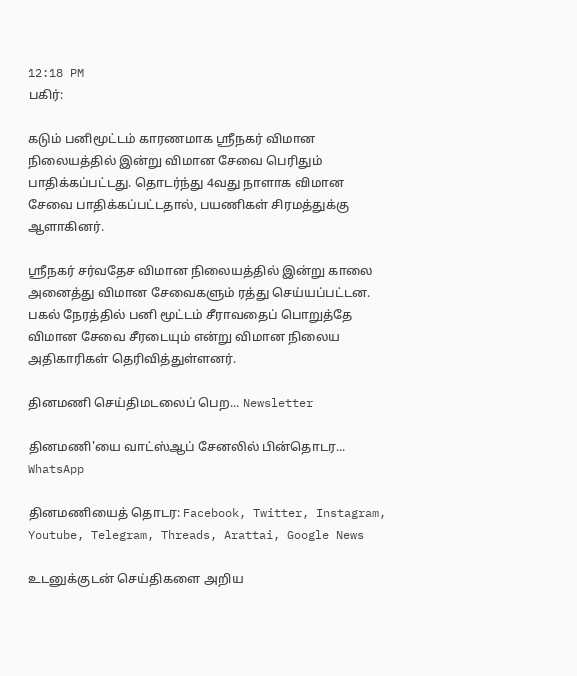12:18 PM
பகிர்:

கடும் பனிமூட்டம் காரணமாக ஸ்ரீநகர் விமான நிலையத்தில் இன்று விமான சேவை பெரிதும் பாதிக்கப்பட்டது. தொடர்ந்து 4வது நாளாக விமான சேவை பாதிக்கப்பட்டதால், பயணிகள் சிரமத்துக்கு ஆளாகினர்.

ஸ்ரீநகர் சர்வதேச விமான நிலையத்தில் இன்று காலை அனைத்து விமான சேவைகளும் ரத்து செய்யப்பட்டன. பகல் நேரத்தில் பனி மூட்டம் சீராவதைப் பொறுத்தே விமான சேவை சீரடையும் என்று விமான நிலைய அதிகாரிகள் தெரிவித்துள்ளனர்.

தினமணி செய்திமடலைப் பெற... Newsletter

தினமணி'யை வாட்ஸ்ஆப் சேனலில் பின்தொடர... WhatsApp

தினமணியைத் தொடர: Facebook, Twitter, Instagram, Youtube, Telegram, Threads, Arattai, Google News

உடனுக்குடன் செய்திகளை அறிய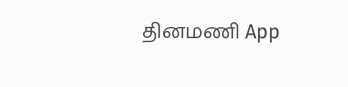தினமணி App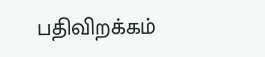பதிவிறக்கம்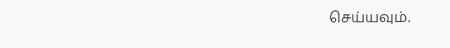செய்யவும்.